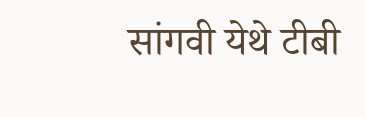सांगवी येथे टीबी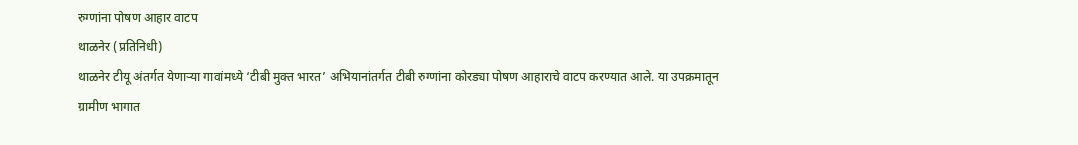रुग्णांना पोषण आहार वाटप
थाळनेर (प्रतिनिधी)
थाळनेर टीयू अंतर्गत येणाऱ्या गावांमध्ये ‘टीबी मुक्त भारत’ अभियानांतर्गत टीबी रुग्णांना कोरड्या पोषण आहाराचे वाटप करण्यात आले. या उपक्रमातून ग्रामीण भागात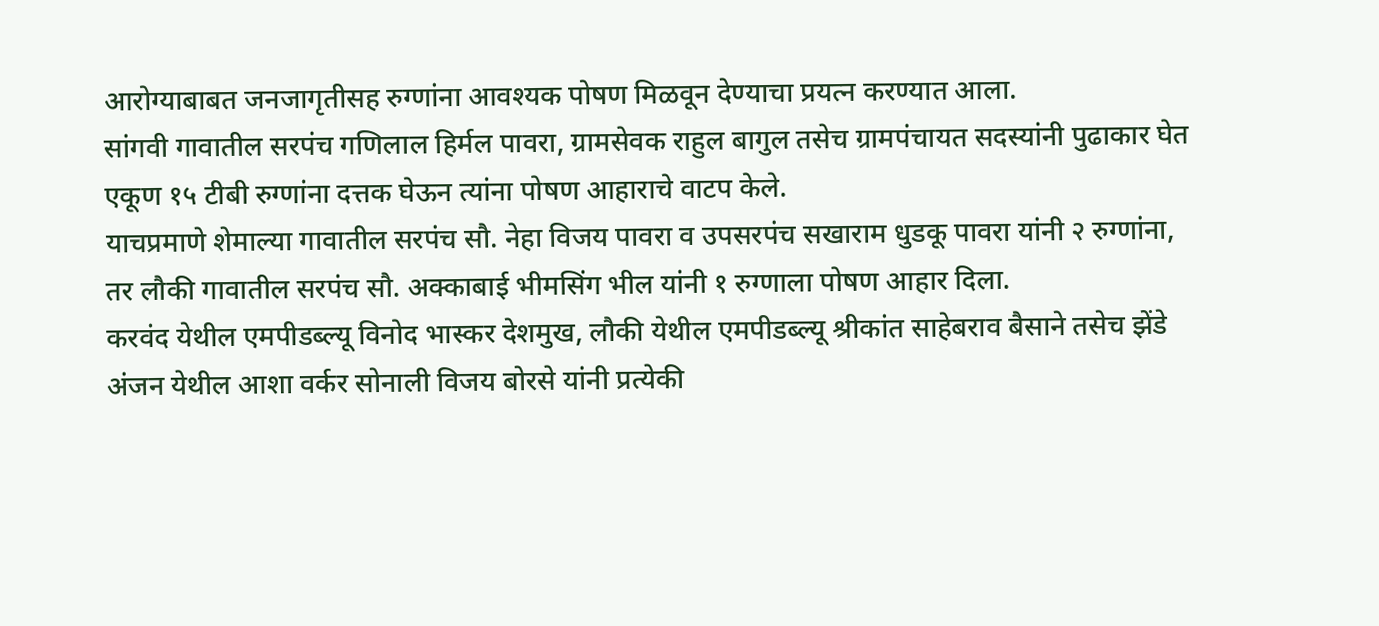आरोग्याबाबत जनजागृतीसह रुग्णांना आवश्यक पोषण मिळवून देण्याचा प्रयत्न करण्यात आला.
सांगवी गावातील सरपंच गणिलाल हिर्मल पावरा, ग्रामसेवक राहुल बागुल तसेच ग्रामपंचायत सदस्यांनी पुढाकार घेत एकूण १५ टीबी रुग्णांना दत्तक घेऊन त्यांना पोषण आहाराचे वाटप केले.
याचप्रमाणे शेमाल्या गावातील सरपंच सौ. नेहा विजय पावरा व उपसरपंच सखाराम धुडकू पावरा यांनी २ रुग्णांना, तर लौकी गावातील सरपंच सौ. अक्काबाई भीमसिंग भील यांनी १ रुग्णाला पोषण आहार दिला.
करवंद येथील एमपीडब्ल्यू विनोद भास्कर देशमुख, लौकी येथील एमपीडब्ल्यू श्रीकांत साहेबराव बैसाने तसेच झेंडे अंजन येथील आशा वर्कर सोनाली विजय बोरसे यांनी प्रत्येकी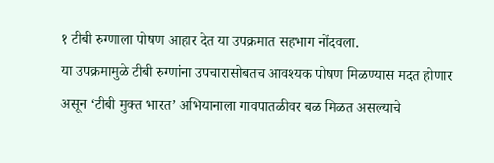१ टीबी रुग्णाला पोषण आहार देत या उपक्रमात सहभाग नोंदवला.
या उपक्रमामुळे टीबी रुग्णांना उपचारासोबतच आवश्यक पोषण मिळण्यास मदत होणार असून ‘टीबी मुक्त भारत’ अभियानाला गावपातळीवर बळ मिळत असल्याचे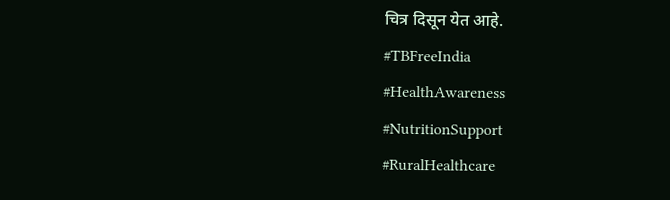चित्र दिसून येत आहे.
#TBFreeIndia
#HealthAwareness
#NutritionSupport
#RuralHealthcare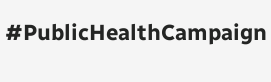#PublicHealthCampaign